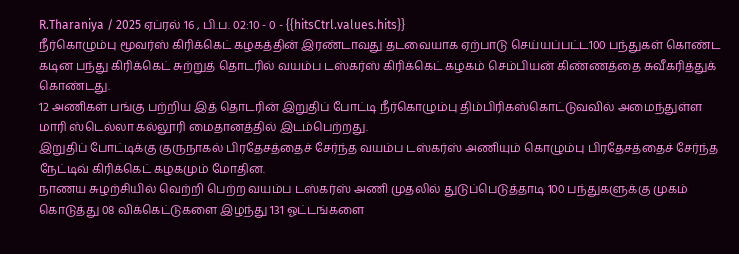R.Tharaniya / 2025 ஏப்ரல் 16 , பி.ப. 02:10 - 0 - {{hitsCtrl.values.hits}}
நீர்கொழும்பு மூவர்ஸ் கிரிக்கெட் கழகத்தின் இரண்டாவது தடவையாக ஏற்பாடு செய்யப்பட்ட100 பந்துகள் கொண்ட கடின பந்து கிரிக்கெட் சுற்றுத் தொடரில் வயம்ப டஸ்கர்ஸ் கிரிக்கெட் கழகம் செம்பியன் கிண்ணத்தை சுவீகரித்துக் கொண்டது.
12 அணிகள் பங்கு பற்றிய இத் தொடரின் இறுதிப் போட்டி நீர்கொழும்பு திம்பிரிகஸ்கொட்டுவவில் அமைந்துள்ள மாரி ஸ்டெல்லா கல்லூரி மைதானத்தில் இடம்பெற்றது.
இறுதிப் போட்டிக்கு குருநாகல் பிரதேசத்தைச் சேர்ந்த வயம்ப டஸ்கர்ஸ் அணியும் கொழும்பு பிரதேசத்தைச் சேர்ந்த நேட்டிவ் கிரிக்கெட் கழகமும் மோதின.
நாணய சுழற்சியில் வெற்றி பெற்ற வயம்ப டஸ்கர்ஸ் அணி முதலில் துடுப்பெடுத்தாடி 100 பந்துகளுக்கு முகம் கொடுத்து 08 விக்கெட்டுகளை இழந்து 131 ஓட்டங்களை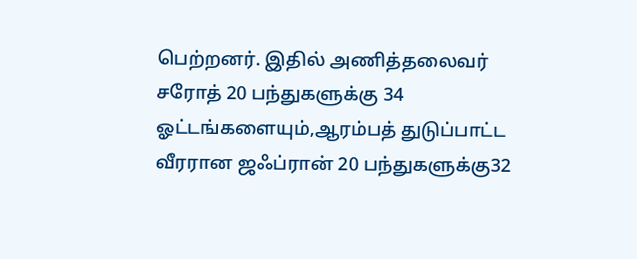பெற்றனர். இதில் அணித்தலைவர் சரோத் 20 பந்துகளுக்கு 34 ஓட்டங்களையும்,ஆரம்பத் துடுப்பாட்ட வீரரான ஜஃப்ரான் 20 பந்துகளுக்கு32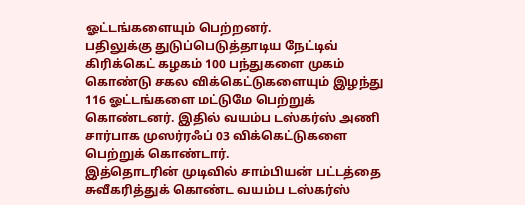ஓட்டங்களையும் பெற்றனர்.
பதிலுக்கு துடுப்பெடுத்தாடிய நேட்டிவ் கிரிக்கெட் கழகம் 100 பந்துகளை முகம் கொண்டு சகல விக்கெட்டுகளையும் இழந்து 116 ஓட்டங்களை மட்டுமே பெற்றுக் கொண்டனர். இதில் வயம்ப டஸ்கர்ஸ் அணி சார்பாக முஸர்ரஃப் 03 விக்கெட்டுகளை பெற்றுக் கொண்டார்.
இத்தொடரின் முடிவில் சாம்பியன் பட்டத்தை சுவீகரித்துக் கொண்ட வயம்ப டஸ்கர்ஸ்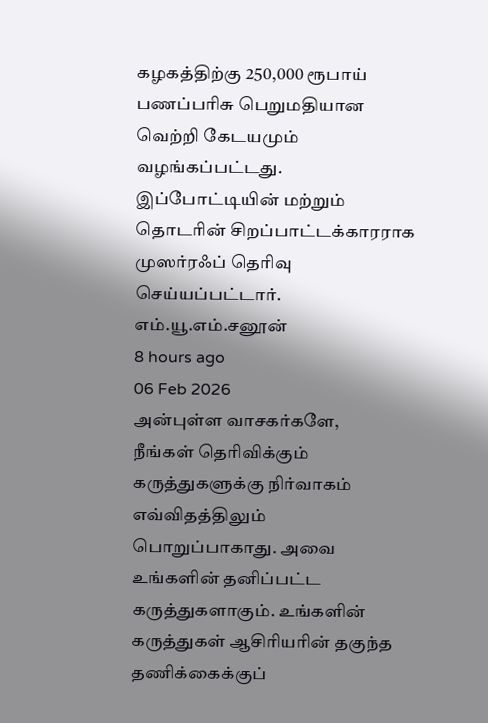கழகத்திற்கு 250,000 ரூபாய் பணப்பரிசு பெறுமதியான வெற்றி கேடயமும் வழங்கப்பட்டது. இப்போட்டியின் மற்றும் தொடரின் சிறப்பாட்டக்காரராக முஸர்ரஃப் தெரிவு செய்யப்பட்டார்.
எம்.யூ.எம்.சனூன்
8 hours ago
06 Feb 2026
அன்புள்ள வாசகர்களே,
நீங்கள் தெரிவிக்கும் கருத்துகளுக்கு நிர்வாகம் எவ்விதத்திலும் பொறுப்பாகாது. அவை உங்களின் தனிப்பட்ட கருத்துகளாகும். உங்களின் கருத்துகள் ஆசிரியரின் தகுந்த தணிக்கைக்குப்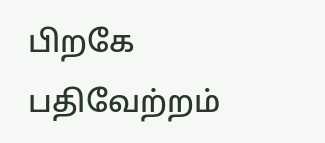பிறகே பதிவேற்றம்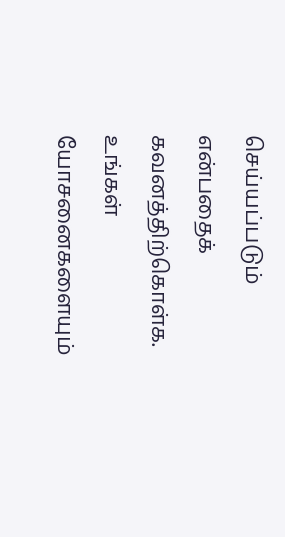செய்யப்படும் என்பதைக் கவனத்திற்கொள்க. உங்கள் யோசனைகளையும்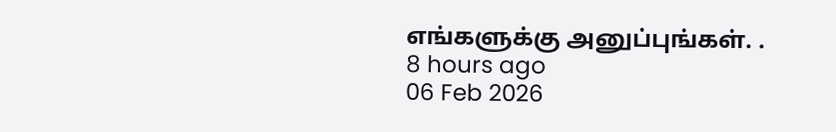எங்களுக்கு அனுப்புங்கள். .
8 hours ago
06 Feb 2026